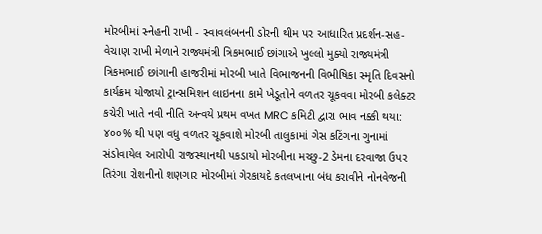મોરબીમાં સ્નેહની રાખી - સ્વાવલંબનની ડોરની થીમ પર આધારિત પ્રદર્શન-સહ-વેચાણ રાખી મેળાને રાજ્યમંત્રી ત્રિકમભાઈ છાંગાએ ખુલ્લો મુક્યો રાજ્યમંત્રી ત્રિકમભાઈ છાંગાની હાજરીમાં મોરબી ખાતે વિભાજનની વિભીષિકા સ્મૃતિ દિવસનો કાર્યક્રમ યોજાયો ટ્રાન્સમિશન લાઇનના કામે ખેડૂતોને વળતર ચૂકવવા મોરબી કલેક્ટર કચેરી ખાતે નવી નીતિ અન્વયે પ્રથમ વખત MRC કમિટી દ્વારા ભાવ નક્કી થયા: ૪૦૦% થી પણ વધુ વળતર ચૂકવાશે મોરબી તાલુકામાં ગેસ કટિંગના ગુનામાં સંડોવાયેલ આરોપી રાજસ્થાનથી પકડાયો મોરબીના મચ્છુ-2 ડેમના દરવાજા ઉપર તિરંગા રોશનીનો શણગાર મોરબીમાં ગેરકાયદે કતલખાના બંધ કરાવીને નોનવેજની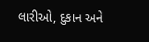લારીઓ, દુકાન અને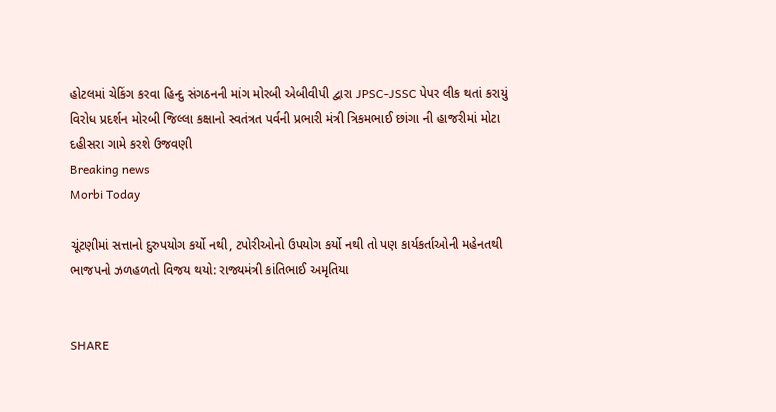હોટલમાં ચેકિંગ કરવા હિન્દુ સંગઠનની માંગ મોરબી એબીવીપી દ્વારા JPSC-JSSC પેપર લીક થતાં કરાયું વિરોધ પ્રદર્શન મોરબી જિલ્લા કક્ષાનો સ્વતંત્રત પર્વની પ્રભારી મંત્રી ત્રિકમભાઈ છાંગા ની હાજરીમાં મોટા દહીસરા ગામે કરશે ઉજવણી
Breaking news
Morbi Today

ચૂંટણીમાં સત્તાનો દુરુપયોગ કર્યો નથી, ટપોરીઓનો ઉપયોગ કર્યો નથી તો પણ કાર્યકર્તાઓની મહેનતથી ભાજપનો ઝળહળતો વિજય થયો: રાજ્યમંત્રી કાંતિભાઈ અમૃતિયા


SHARE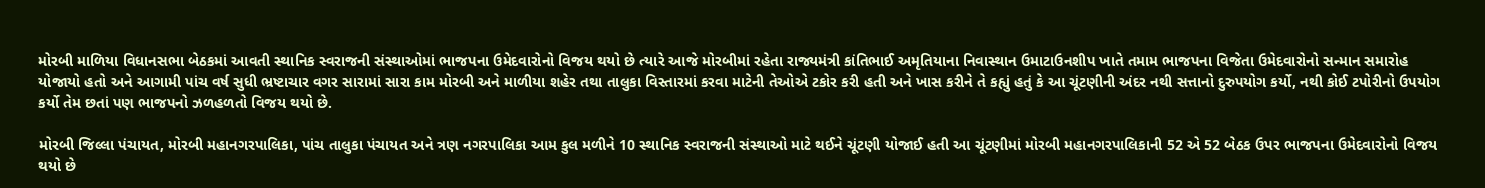મોરબી માળિયા વિધાનસભા બેઠકમાં આવતી સ્થાનિક સ્વરાજની સંસ્થાઓમાં ભાજપના ઉમેદવારોનો વિજય થયો છે ત્યારે આજે મોરબીમાં રહેતા રાજ્યમંત્રી કાંતિભાઈ અમૃતિયાના નિવાસ્થાન ઉમાટાઉનશીપ ખાતે તમામ ભાજપના વિજેતા ઉમેદવારોનો સન્માન સમારોહ યોજાયો હતો અને આગામી પાંચ વર્ષ સુધી ભ્રષ્ટાચાર વગર સારામાં સારા કામ મોરબી અને માળીયા શહેર તથા તાલુકા વિસ્તારમાં કરવા માટેની તેઓએ ટકોર કરી હતી અને ખાસ કરીને તે કહ્યું હતું કે આ ચૂંટણીની અંદર નથી સત્તાનો દુરુપયોગ કર્યો, નથી કોઈ ટપોરીનો ઉપયોગ કર્યો તેમ છતાં પણ ભાજપનો ઝળહળતો વિજય થયો છે.

મોરબી જિલ્લા પંચાયત, મોરબી મહાનગરપાલિકા, પાંચ તાલુકા પંચાયત અને ત્રણ નગરપાલિકા આમ કુલ મળીને 10 સ્થાનિક સ્વરાજની સંસ્થાઓ માટે થઈને ચૂંટણી યોજાઈ હતી આ ચૂંટણીમાં મોરબી મહાનગરપાલિકાની 52 એ 52 બેઠક ઉપર ભાજપના ઉમેદવારોનો વિજય થયો છે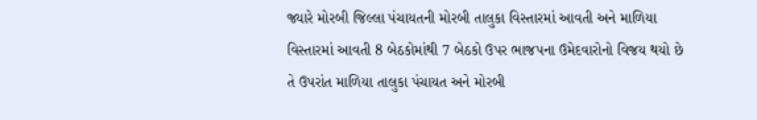જ્યારે મોરબી જિલ્લા પંચાયતની મોરબી તાલુકા વિસ્તારમાં આવતી અને માળિયા વિસ્તારમાં આવતી 8 બેઠકોમાંથી 7 બેઠકો ઉપર ભાજપના ઉમેદવારોનો વિજય થયો છે તે ઉપરાંત માળિયા તાલુકા પંચાયત અને મોરબી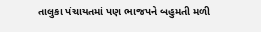તાલુકા પંચાયતમાં પણ ભાજપને બહુમતી મળી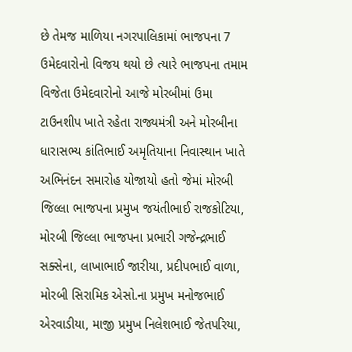છે તેમજ માળિયા નગરપાલિકામાં ભાજપના 7 ઉમેદવારોનો વિજય થયો છે ત્યારે ભાજપના તમામ વિજેતા ઉમેદવારોનો આજે મોરબીમાં ઉમા ટાઉનશીપ ખાતે રહેતા રાજ્યમંત્રી અને મોરબીના ધારાસભ્ય કાંતિભાઈ અમૃતિયાના નિવાસ્થાન ખાતે અભિનંદન સમારોહ યોજાયો હતો જેમાં મોરબી જિલ્લા ભાજપના પ્રમુખ જયંતીભાઈ રાજકોટિયા, મોરબી જિલ્લા ભાજપના પ્રભારી ગજેન્દ્રભાઈ સક્સેના, લાખાભાઈ જારીયા, પ્રદીપભાઈ વાળા, મોરબી સિરામિક એસો.ના પ્રમુખ મનોજભાઈ એરવાડીયા, માજી પ્રમુખ નિલેશભાઈ જેતપરિયા,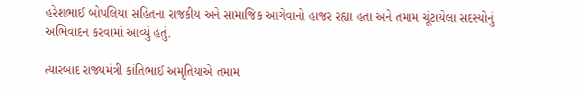હરેશભાઈ બોપલિયા સહિતના રાજકીય અને સામાજિક આગેવાનો હાજર રહ્યા હતા અને તમામ ચૂંટાયેલા સદસ્યોનું અભિવાદન કરવામાં આવ્યું હતું.

ત્યારબાદ રાજ્યમંત્રી કાંતિભાઈ અમૃતિયાએ તમામ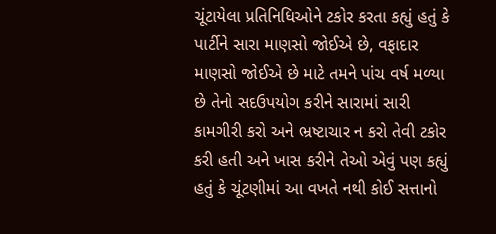ચૂંટાયેલા પ્રતિનિધિઓને ટકોર કરતા કહ્યું હતું કે પાર્ટીને સારા માણસો જોઈએ છે, વફાદાર માણસો જોઈએ છે માટે તમને પાંચ વર્ષ મળ્યા છે તેનો સદઉપયોગ કરીને સારામાં સારી કામગીરી કરો અને ભ્રષ્ટાચાર ન કરો તેવી ટકોર કરી હતી અને ખાસ કરીને તેઓ એવું પણ કહ્યું હતું કે ચૂંટણીમાં આ વખતે નથી કોઈ સત્તાનો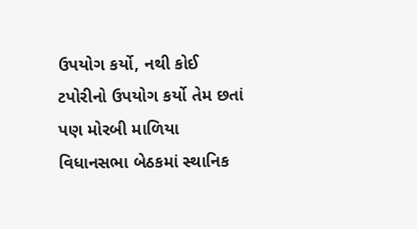ઉપયોગ કર્યો, નથી કોઈ ટપોરીનો ઉપયોગ કર્યો તેમ છતાં પણ મોરબી માળિયા વિધાનસભા બેઠકમાં સ્થાનિક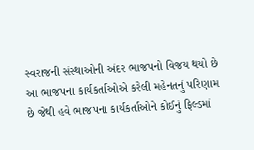સ્વરાજની સંસ્થાઓની અંદર ભાજપનો વિજય થયો છે આ ભાજપના કાર્યકર્તાઓએ કરેલી મહેનતનું પરિણામ છે જેથી હવે ભાજપના કાર્યકર્તાઓને કોઈનું ફિલ્ડમાં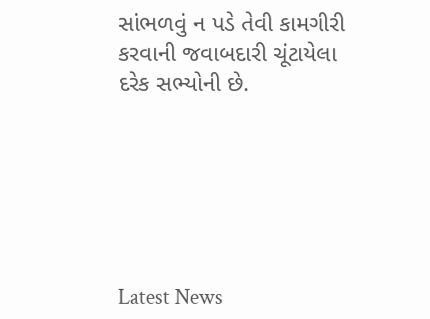સાંભળવું ન પડે તેવી કામગીરી કરવાની જવાબદારી ચૂંટાયેલા દરેક સભ્યોની છે.






Latest News